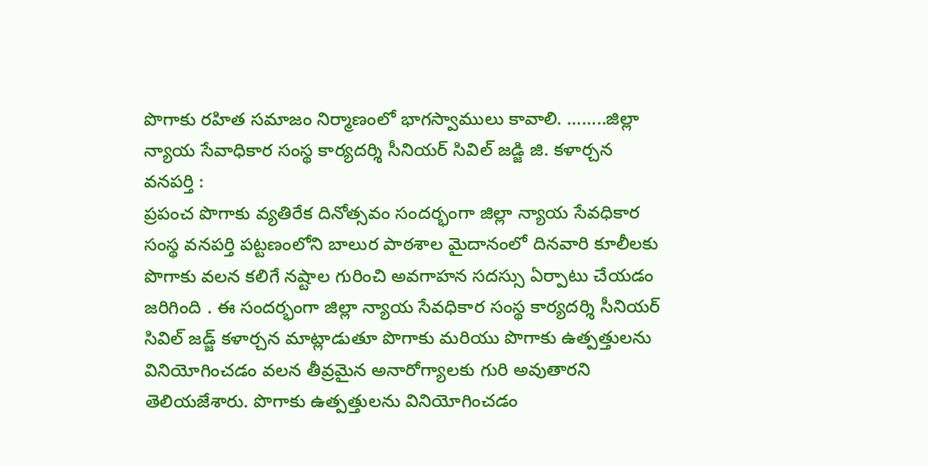పొగాకు రహిత సమాజం నిర్మాణంలో భాగస్వాములు కావాలి. ……..జిల్లా న్యాయ సేవాధికార సంస్థ కార్యదర్శి సీనియర్ సివిల్ జడ్జి జి. కళార్చన
వనపర్తి :
ప్రపంచ పొగాకు వ్యతిరేక దినోత్సవం సందర్భంగా జిల్లా న్యాయ సేవధికార సంస్థ వనపర్తి పట్టణంలోని బాలుర పాఠశాల మైదానంలో దినవారి కూలీలకు పొగాకు వలన కలిగే నష్టాల గురించి అవగాహన సదస్సు ఏర్పాటు చేయడం జరిగింది . ఈ సందర్భంగా జిల్లా న్యాయ సేవధికార సంస్థ కార్యదర్శి సీనియర్ సివిల్ జడ్జ్ కళార్చన మాట్లాడుతూ పొగాకు మరియు పొగాకు ఉత్పత్తులను వినియోగించడం వలన తీవ్రమైన అనారోగ్యాలకు గురి అవుతారని తెలియజేశారు. పొగాకు ఉత్పత్తులను వినియోగించడం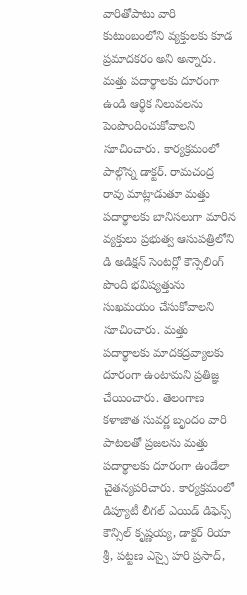వారితోపాటు వారి కుటుంబంలోని వ్యక్తులకు కూడ ప్రమాదకరం అని అన్నారు.
మత్తు పదార్థాలకు దూరంగా ఉండి ఆర్థిక నిలువలను పెంపొందించుకోవాలని సూచించారు. కార్యక్రమంలో పాల్గొన్న డాక్టర్. రామచంద్ర రావు మాట్లాడుతూ మత్తు పదార్థాలకు బానిసలుగా మారిన వ్యక్తులు ప్రభుత్వ ఆసుపత్రిలోని డి అడిక్షన్ సెంటర్లో కౌన్సెలింగ్ పొంది భవిష్యత్తును సుఖమయం చేసుకోవాలని సూచించారు. మత్తు పదార్థాలకు మాదకద్రవ్యాలకు దూరంగా ఉంటామని ప్రతిజ్ఞ చేయించారు. తెలంగాణ కళాజాత సువర్ణ బృందం వారి పాటలతో ప్రజలను మత్తు పదార్థాలకు దూరంగా ఉండేలా చైతన్యపరిచారు. కార్యక్రమంలో డిప్యూటీ లీగల్ ఎయిడ్ డిఫెన్స్ కౌన్సిల్ కృష్ణయ్య, డాక్టర్ రియా శ్రీ, పట్టణ ఎస్సై హరి ప్రసాద్,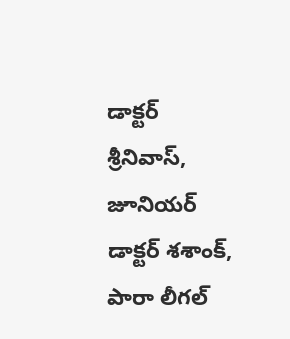డాక్టర్ శ్రీనివాస్, జూనియర్ డాక్టర్ శశాంక్, పారా లీగల్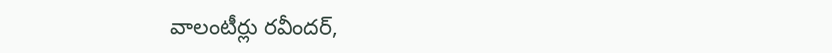వాలంటీర్లు రవీందర్,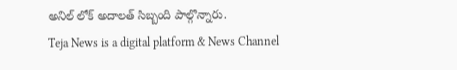అనిల్ లోక్ అదాలత్ సిబ్బంది పాల్గొన్నారు.
Teja News is a digital platform & News Channel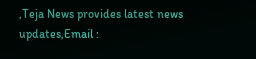,Teja News provides latest news updates,Email :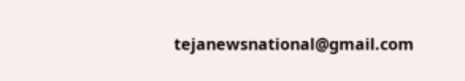tejanewsnational@gmail.com